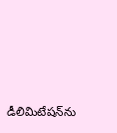డీలిమిటేషన్‌ను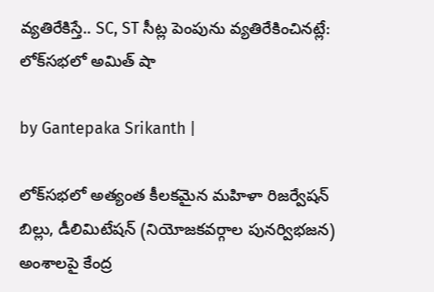వ్యతిరేకిస్తే.. SC, ST సీట్ల పెంపును వ్యతిరేకించినట్లే: లోక్‌సభలో అమిత్ షా

by Gantepaka Srikanth |

లోక్‌సభలో అత్యంత కీలకమైన మహిళా రిజర్వేషన్ బిల్లు, డీలిమిటేషన్ (నియోజకవర్గాల పునర్విభజన) అంశాలపై కేంద్ర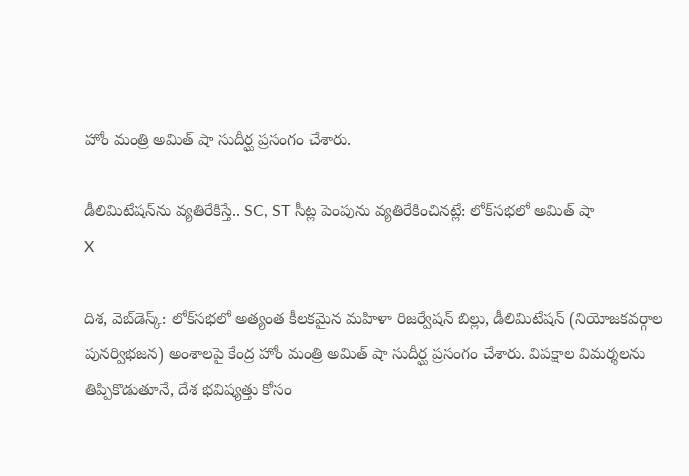హోం మంత్రి అమిత్ షా సుదీర్ఘ ప్రసంగం చేశారు.

డీలిమిటేషన్‌ను వ్యతిరేకిస్తే.. SC, ST సీట్ల పెంపును వ్యతిరేకించినట్లే: లోక్‌సభలో అమిత్ షా
X

దిశ, వెబ్‌డెస్క్: లోక్‌సభలో అత్యంత కీలకమైన మహిళా రిజర్వేషన్ బిల్లు, డీలిమిటేషన్ (నియోజకవర్గాల పునర్విభజన) అంశాలపై కేంద్ర హోం మంత్రి అమిత్ షా సుదీర్ఘ ప్రసంగం చేశారు. విపక్షాల విమర్శలను తిప్పికొడుతూనే, దేశ భవిష్యత్తు కోసం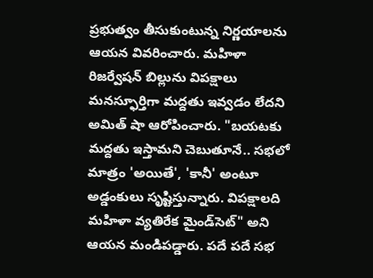ప్రభుత్వం తీసుకుంటున్న నిర్ణయాలను ఆయన వివరించారు. మహిళా రిజర్వేషన్ బిల్లును విపక్షాలు మనస్ఫూర్తిగా మద్దతు ఇవ్వడం లేదని అమిత్ షా ఆరోపించారు. "బయటకు మద్దతు ఇస్తామని చెబుతూనే.. సభలో మాత్రం 'అయితే', 'కానీ' అంటూ అడ్డంకులు సృష్టిస్తున్నారు. విపక్షాలది మహిళా వ్యతిరేక మైండ్‌సెట్" అని ఆయన మండిపడ్డారు. పదే పదే సభ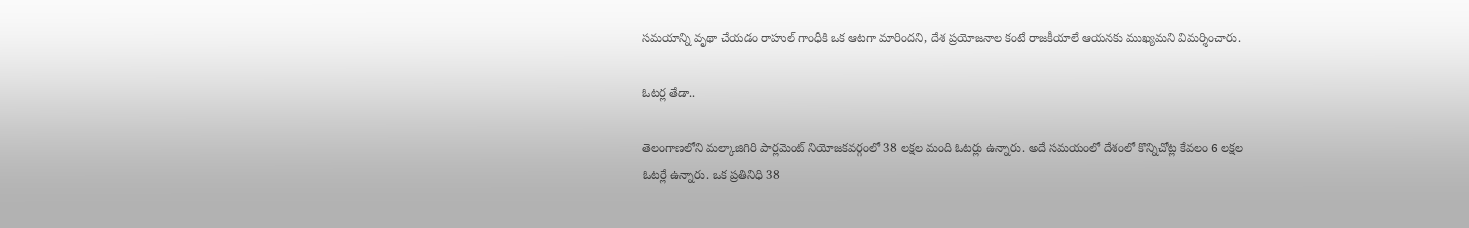సమయాన్ని వృథా చేయడం రాహుల్ గాంధీకి ఒక ఆటగా మారిందని, దేశ ప్రయోజనాల కంటే రాజకీయాలే ఆయనకు ముఖ్యమని విమర్శించారు.

ఓటర్ల తేడా..

తెలంగాణలోని మల్కాజిగిరి పార్లమెంట్ నియోజకవర్గంలో 38 లక్షల మంది ఓటర్లు ఉన్నారు. అదే సమయంలో దేశంలో కొన్నిచోట్ల కేవలం 6 లక్షల ఓటర్లే ఉన్నారు. ఒక ప్రతినిధి 38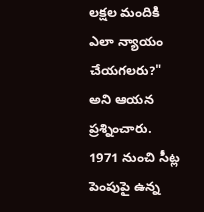లక్షల మందికి ఎలా న్యాయం చేయగలరు?" అని ఆయన ప్రశ్నించారు. 1971 నుంచి సీట్ల పెంపుపై ఉన్న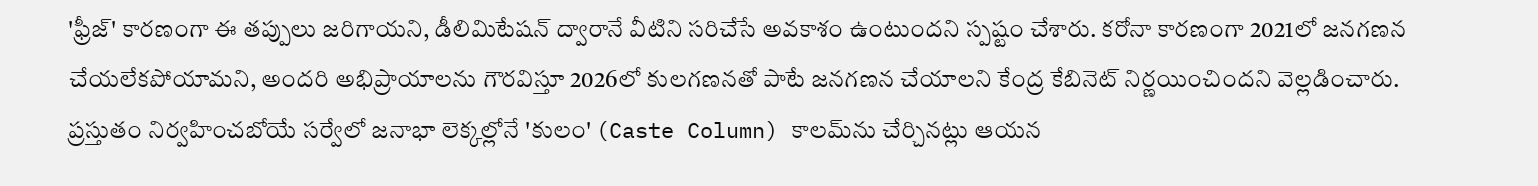'ఫ్రీజ్' కారణంగా ఈ తప్పులు జరిగాయని, డీలిమిటేషన్ ద్వారానే వీటిని సరిచేసే అవకాశం ఉంటుందని స్పష్టం చేశారు. కరోనా కారణంగా 2021లో జనగణన చేయలేకపోయామని, అందరి అభిప్రాయాలను గౌరవిస్తూ 2026లో కులగణనతో పాటే జనగణన చేయాలని కేంద్ర కేబినెట్ నిర్ణయించిందని వెల్లడించారు. ప్రస్తుతం నిర్వహించబోయే సర్వేలో జనాభా లెక్కల్లోనే 'కులం' (Caste Column) కాలమ్‌ను చేర్చినట్లు ఆయన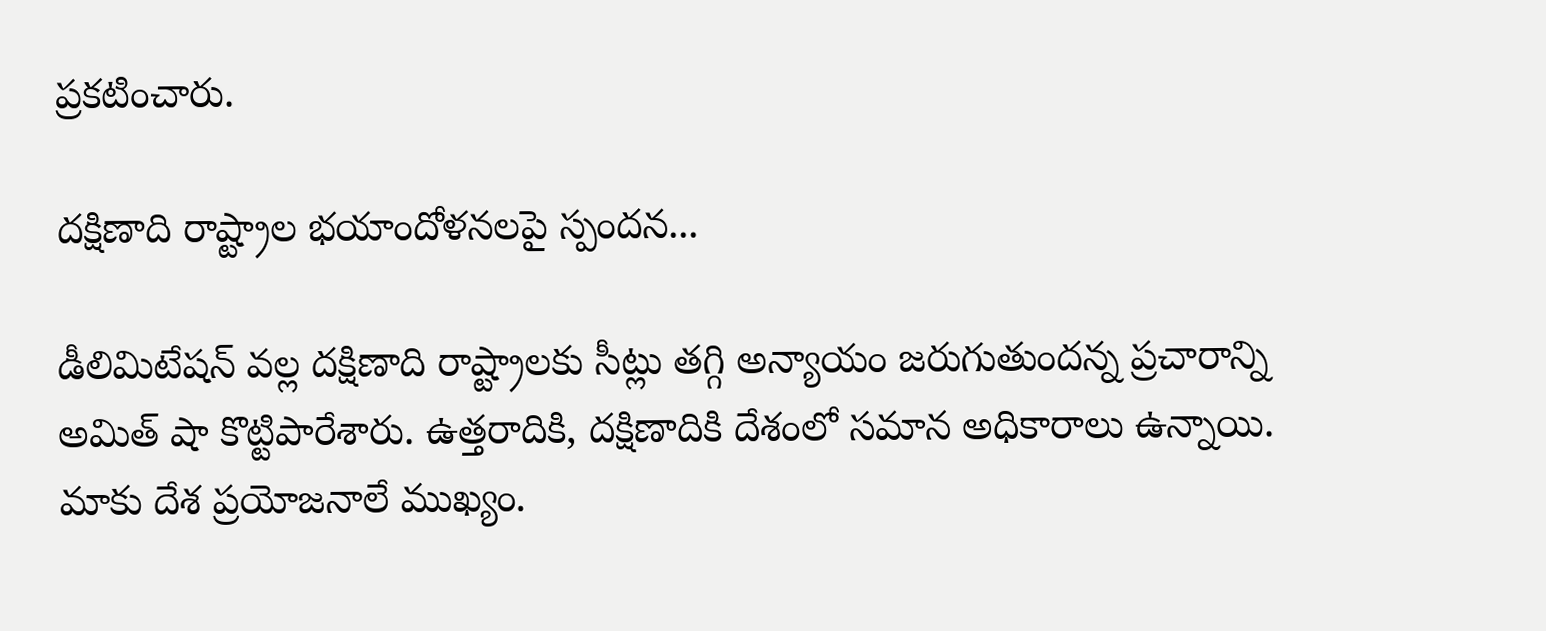ప్రకటించారు.

దక్షిణాది రాష్ట్రాల భయాందోళనలపై స్పందన...

డీలిమిటేషన్ వల్ల దక్షిణాది రాష్ట్రాలకు సీట్లు తగ్గి అన్యాయం జరుగుతుందన్న ప్రచారాన్ని అమిత్ షా కొట్టిపారేశారు. ఉత్తరాదికి, దక్షిణాదికి దేశంలో సమాన అధికారాలు ఉన్నాయి. మాకు దేశ ప్రయోజనాలే ముఖ్యం.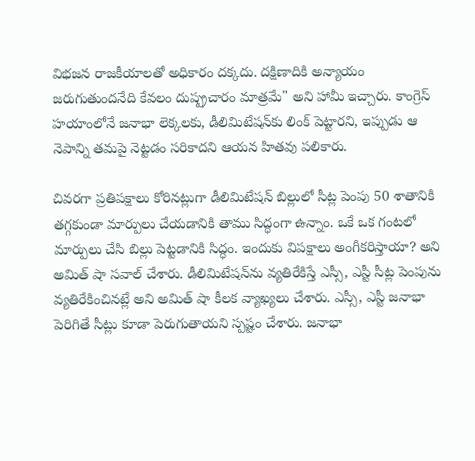విభజన రాజకీయాలతో అధికారం దక్కదు. దక్షిణాదికి అన్యాయం జరుగుతుందనేది కేవలం దుష్ప్రచారం మాత్రమే" అని హామీ ఇచ్చారు. కాంగ్రెస్ హయాంలోనే జనాభా లెక్కలకు, డీలిమిటేషన్‌కు లింక్ పెట్టారని, ఇప్పుడు ఆ నెపాన్ని తమపై నెట్టడం సరికాదని ఆయన హితవు పలికారు.

చివరగా ప్రతిపక్షాలు కోరినట్లుగా డీలిమిటేషన్‌ బిల్లులో సీట్ల పెంపు 50 శాతానికి తగ్గకుండా మార్పులు చేయడానికి తాము సిద్ధంగా ఉన్నాం. ఒకే ఒక గంటలో మార్పులు చేసి బిల్లు పెట్టడానికి సిద్ధం. ఇందుకు విపక్షాలు అంగీకరిస్తాయా? అని అమిత్ షా సవాల్ చేశారు. డీలిమిటేషన్‌ను వ్యతిరేకిస్తే ఎస్సీ, ఎస్టీ సీట్ల పెంపును వ్యతిరేకించినట్లే అని అమిత్ షా కీలక వ్యాఖ్యలు చేశారు. ఎస్సీ, ఎస్టీ జనాభా పెరిగితే సీట్లు కూడా పెరుగుతాయని స్పష్టం చేశారు. జనాభా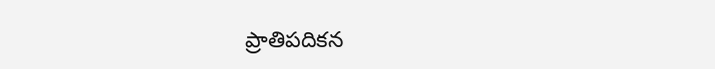ప్రాతిపదికన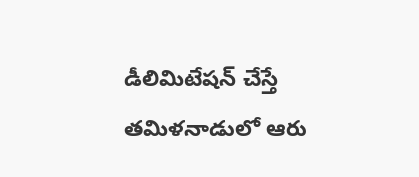డీలిమిటేషన్ చేస్తే తమిళనాడులో ఆరు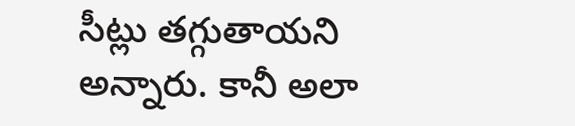సీట్లు తగ్గుతాయని అన్నారు. కానీ అలా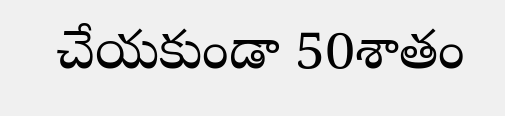చేయకుండా 50శాతం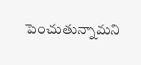పెంచుతున్నామని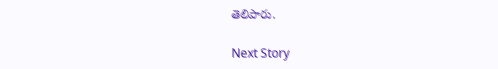తెలిపారు.

Next Story